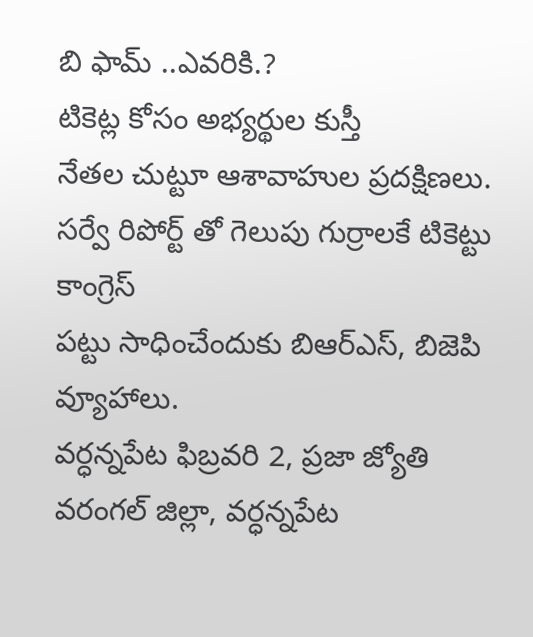బి ఫామ్ ..ఎవరికి.?
టికెట్ల కోసం అభ్యర్థుల కుస్తీ
నేతల చుట్టూ ఆశావాహుల ప్రదక్షిణలు.
సర్వే రిపోర్ట్ తో గెలుపు గుర్రాలకే టికెట్టు కాంగ్రెస్
పట్టు సాధించేందుకు బిఆర్ఎస్, బిజెపి వ్యూహాలు.
వర్ధన్నపేట ఫిబ్రవరి 2, ప్రజా జ్యోతి
వరంగల్ జిల్లా, వర్ధన్నపేట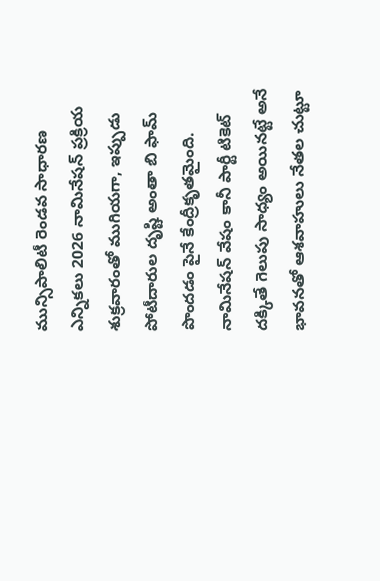మున్సిపాలిటీ రెండవ సాధారణ ఎన్నికలు 2026 నామినేషన్ ప్రక్రియ శుక్రవారంతో ముగియగా, ఇప్పుడు పోటీదారుల దృష్టి అంతా బి ఫామ్ పొందడం పైనే కేంద్రీకృతమైంది. నామినేషన్ వేషం కానీ పార్టీ టికెట్ దక్కితే గెలుపు సాధ్యం అయినట్టే అనే భావనతో ఆశవాహులు నేతల చుట్టూ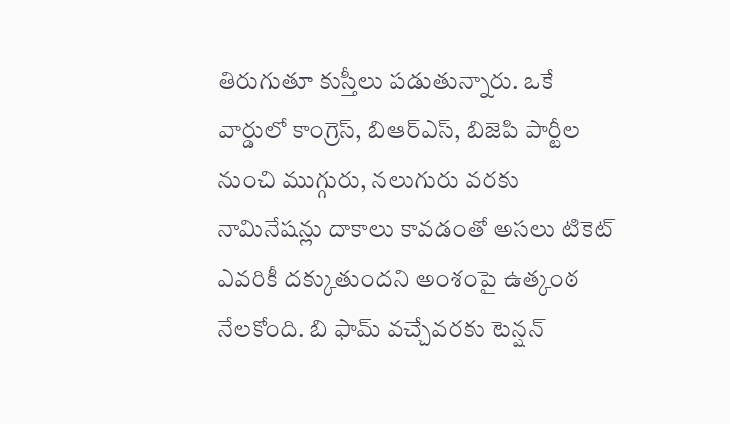తిరుగుతూ కుస్తీలు పడుతున్నారు. ఒకే వార్డులో కాంగ్రెస్, బిఆర్ఎస్, బిజెపి పార్టీల నుంచి ముగ్గురు, నలుగురు వరకు నామినేషన్లు దాకాలు కావడంతో అసలు టికెట్ ఎవరికీ దక్కుతుందని అంశంపై ఉత్కంఠ నేలకోంది. బి ఫామ్ వచ్చేవరకు టెన్షన్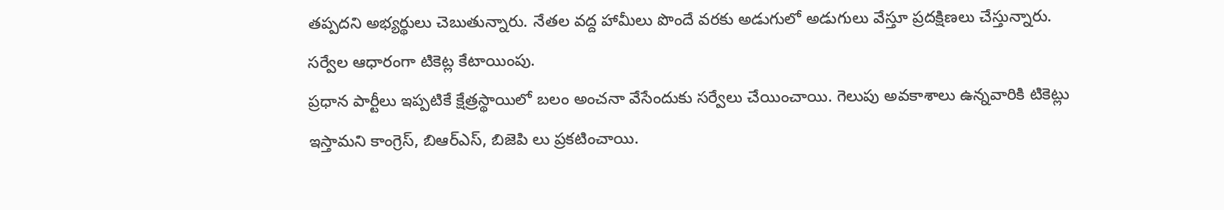తప్పదని అభ్యర్థులు చెబుతున్నారు. నేతల వద్ద హామీలు పొందే వరకు అడుగులో అడుగులు వేస్తూ ప్రదక్షిణలు చేస్తున్నారు.
సర్వేల ఆధారంగా టికెట్ల కేటాయింపు.
ప్రధాన పార్టీలు ఇప్పటికే క్షేత్రస్థాయిలో బలం అంచనా వేసేందుకు సర్వేలు చేయించాయి. గెలుపు అవకాశాలు ఉన్నవారికి టికెట్లు ఇస్తామని కాంగ్రెస్, బిఆర్ఎస్, బిజెపి లు ప్రకటించాయి.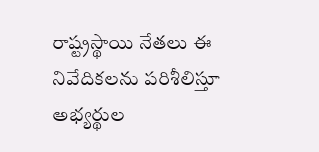రాష్ట్రస్థాయి నేతలు ఈ నివేదికలను పరిశీలిస్తూ అభ్యర్థుల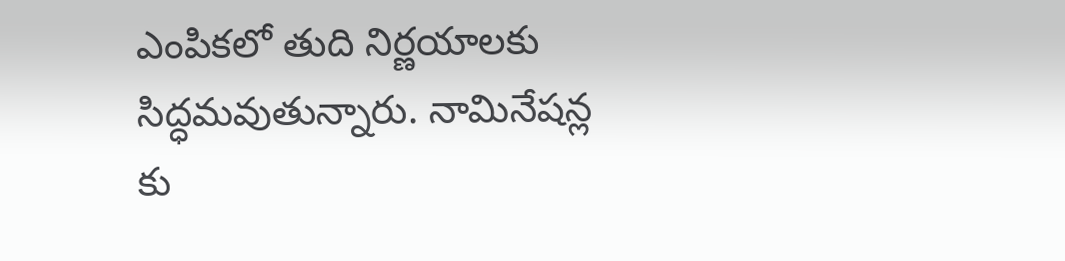ఎంపికలో తుది నిర్ణయాలకు సిద్ధమవుతున్నారు. నామినేషన్ల కు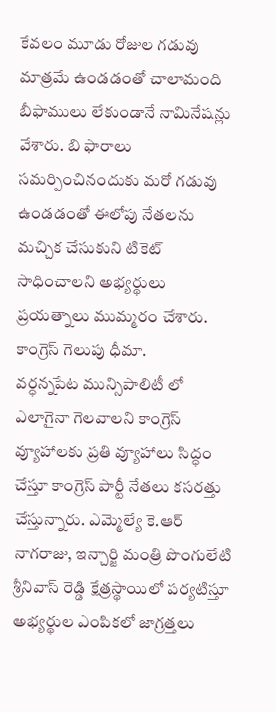కేవలం మూడు రోజుల గడువు మాత్రమే ఉండడంతో చాలామంది బీఫాములు లేకుండానే నామినేషన్లు వేశారు. బి ఫారాలు సమర్పించినందుకు మరో గడువు ఉండడంతో ఈలోపు నేతలను మచ్చిక చేసుకుని టికెట్ సాధించాలని అభ్యర్థులు ప్రయత్నాలు ముమ్మరం చేశారు.
కాంగ్రెస్ గెలుపు ధీమా.
వర్ధన్నపేట మున్సిపాలిటీ లో ఎలాగైనా గెలవాలని కాంగ్రెస్ వ్యూహాలకు ప్రతి వ్యూహాలు సిద్ధం చేస్తూ కాంగ్రెస్ పార్టీ నేతలు కసరత్తు చేస్తున్నారు. ఎమ్మెల్యే కె.ఆర్ నాగరాజు, ఇన్చార్జి మంత్రి పొంగులేటి శ్రీనివాస్ రెడ్డి క్షేత్రస్థాయిలో పర్యటిస్తూ అభ్యర్థుల ఎంపికలో జాగ్రత్తలు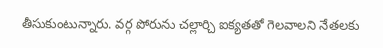తీసుకుంటున్నారు. వర్గ పోరును చల్లార్చి ఐక్యతతో గెలవాలని నేతలకు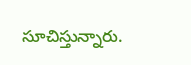సూచిస్తున్నారు.